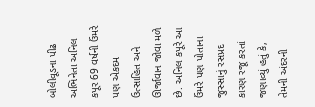બોલીવૂડના પીઢ અભિનેતા અનિલ કપૂર 69 વર્ષની ઉંમરે પણ એકદમ ઉત્સાહિત અને ઊર્જાવાન જોવા મળે છે. અનિલ કપૂરે આ ઉંમરે પણ પોતાના જુસ્સાનું રસપ્રદ કારણ રજૂ કરતાં જણાવ્યું હતું કે, તેમની અંદરની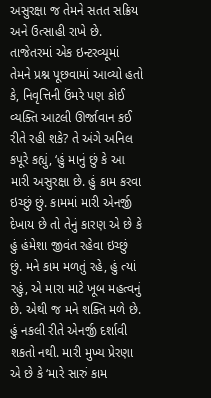અસુરક્ષા જ તેમને સતત સક્રિય અને ઉત્સાહી રાખે છે. તાજેતરમાં એક ઇન્ટરવ્યૂમાં તેમને પ્રશ્ન પૂછવામાં આવ્યો હતો કે, નિવૃત્તિની ઉંમરે પણ કોઈ વ્યક્તિ આટલી ઊર્જાવાન કઈ રીતે રહી શકે? તે અંગે અનિલ કપૂરે કહ્યું, ‘હું માનું છું કે આ મારી અસુરક્ષા છે. હું કામ કરવા ઇચ્છું છું. કામમાં મારી એનર્જી દેખાય છે તો તેનું કારણ એ છે કે હું હંમેશા જીવંત રહેવા ઇચ્છું છું. મને કામ મળતું રહે, હું ત્યાં રહું, એ મારા માટે ખૂબ મહત્વનું છે. એથી જ મને શક્તિ મળે છે. હું નકલી રીતે એનર્જી દર્શાવી શકતો નથી. મારી મુખ્ય પ્રેરણા એ છે કે ‘મારે સારું કામ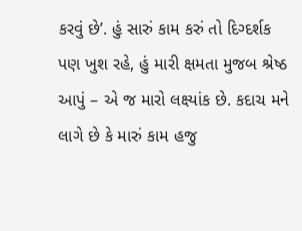કરવું છે’. હું સારું કામ કરું તો દિગ્દર્શક પણ ખુશ રહે, હું મારી ક્ષમતા મુજબ શ્રેષ્ઠ આપું – એ જ મારો લક્ષ્યાંક છે. કદાચ મને લાગે છે કે મારું કામ હજુ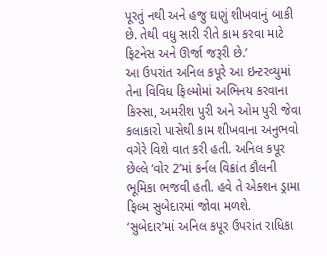પૂરતું નથી અને હજુ ઘણું શીખવાનું બાકી છે. તેથી વધુ સારી રીતે કામ કરવા માટે ફિટનેસ અને ઊર્જા જરૂરી છે.’
આ ઉપરાંત અનિલ કપૂરે આ ઇન્ટરવ્યુમાં તેના વિવિધ ફિલ્મોમાં અભિનય કરવાના કિસ્સા, અમરીશ પુરી અને ઓમ પુરી જેવા કલાકારો પાસેથી કામ શીખવાના અનુભવો વગેરે વિશે વાત કરી હતી. અનિલ કપૂર છેલ્લે ‘વોર 2’માં કર્નલ વિક્રાંત કૌલની ભૂમિકા ભજવી હતી. હવે તે એક્શન ડ્રામા ફિલ્મ સુબેદારમાં જોવા મળશે.
‘સુબેદાર’માં અનિલ કપૂર ઉપરાંત રાધિકા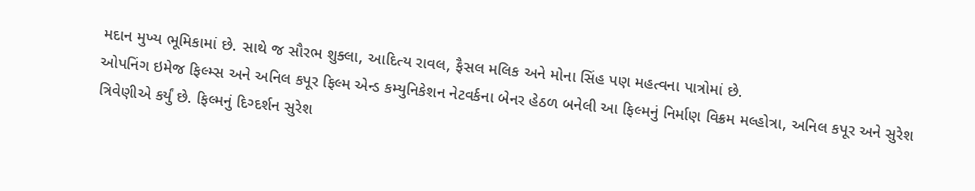મદાન મુખ્ય ભૂમિકામાં છે. સાથે જ સૌરભ શુક્લા, આદિત્ય રાવલ, ફૈસલ મલિક અને મોના સિંહ પણ મહત્વના પાત્રોમાં છે.
ઓપનિંગ ઇમેજ ફિલ્મ્સ અને અનિલ કપૂર ફિલ્મ એન્ડ કમ્યુનિકેશન નેટવર્કના બેનર હેઠળ બનેલી આ ફિલ્મનું નિર્માણ વિક્રમ મલ્હોત્રા, અનિલ કપૂર અને સુરેશ ત્રિવેણીએ કર્યું છે. ફિલ્મનું દિગ્દર્શન સુરેશ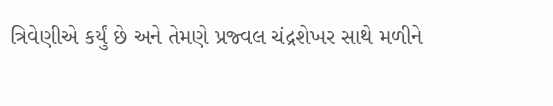ત્રિવેણીએ કર્યું છે અને તેમણે પ્રજ્વલ ચંદ્રશેખર સાથે મળીને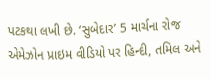પટકથા લખી છે. ‘સુબેદાર’ 5 માર્ચના રોજ એમેઝોન પ્રાઇમ વીડિયો પર હિન્દી, તમિલ અને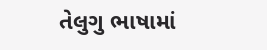તેલુગુ ભાષામાં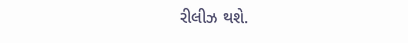રીલીઝ થશે.